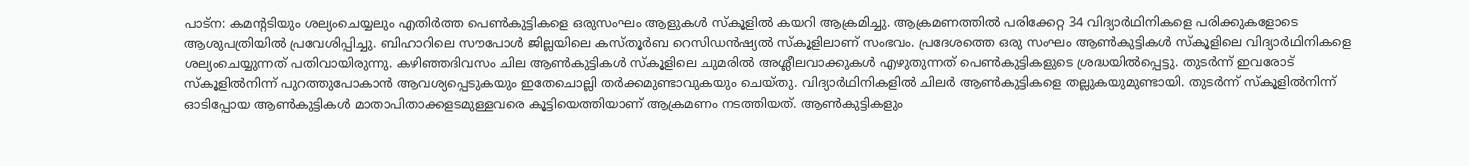പാട്ന: കമന്റടിയും ശല്യംചെയ്യലും എതിർത്ത പെൺകുട്ടികളെ ഒരുസംഘം ആളുകൾ സ്കൂളിൽ കയറി ആക്രമിച്ചു. ആക്രമണത്തിൽ പരിക്കേറ്റ 34 വിദ്യാർഥിനികളെ പരിക്കുകളോടെ ആശുപത്രിയിൽ പ്രവേശിപ്പിച്ചു. ബിഹാറിലെ സൗപോൾ ജില്ലയിലെ കസ്തൂർബ റെസിഡൻഷ്യൽ സ്കൂളിലാണ് സംഭവം. പ്രദേശത്തെ ഒരു സംഘം ആൺകുട്ടികൾ സ്കൂളിലെ വിദ്യാർഥിനികളെ ശല്യംചെയ്യുന്നത് പതിവായിരുന്നു. കഴിഞ്ഞദിവസം ചില ആൺകുട്ടികൾ സ്കൂളിലെ ചുമരിൽ അശ്ലീലവാക്കുകൾ എഴുതുന്നത് പെൺകുട്ടികളുടെ ശ്രദ്ധയിൽപ്പെട്ടു. തുടർന്ന് ഇവരോട് സ്കൂളിൽനിന്ന് പുറത്തുപോകാൻ ആവശ്യപ്പെടുകയും ഇതേചൊല്ലി തർക്കമുണ്ടാവുകയും ചെയ്തു. വിദ്യാർഥിനികളിൽ ചിലർ ആൺകുട്ടികളെ തല്ലുകയുമുണ്ടായി. തുടർന്ന് സ്കൂളിൽനിന്ന് ഓടിപ്പോയ ആൺകുട്ടികൾ മാതാപിതാക്കളടമുള്ളവരെ കൂട്ടിയെത്തിയാണ് ആക്രമണം നടത്തിയത്. ആൺകുട്ടികളും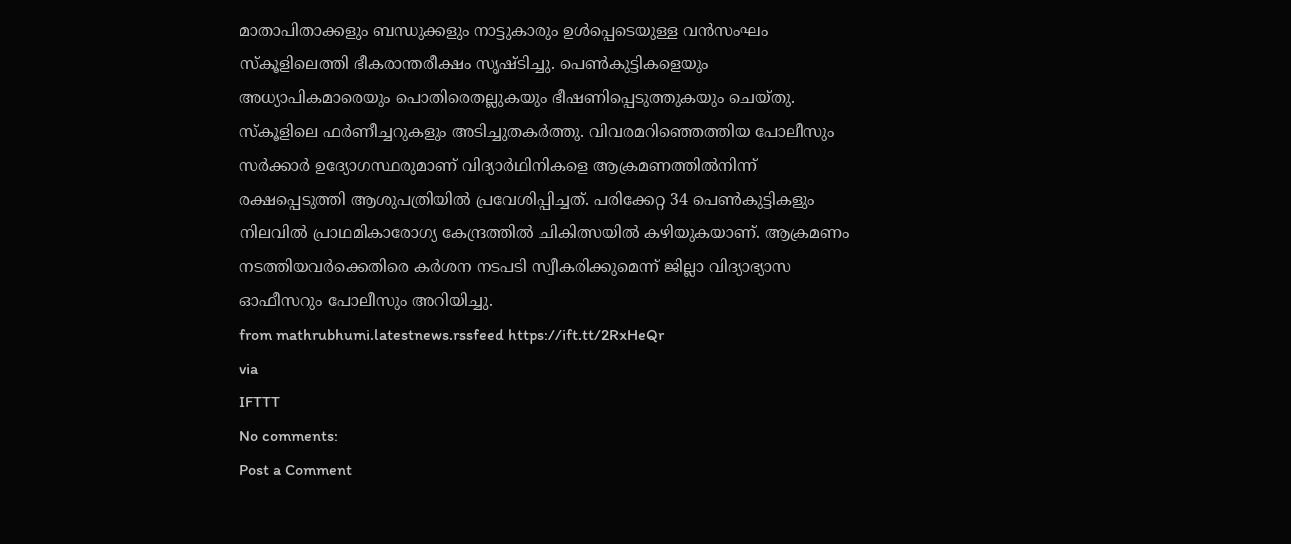മാതാപിതാക്കളും ബന്ധുക്കളും നാട്ടുകാരും ഉൾപ്പെടെയുള്ള വൻസംഘം സ്കൂളിലെത്തി ഭീകരാന്തരീക്ഷം സൃഷ്ടിച്ചു. പെൺകുട്ടികളെയും അധ്യാപികമാരെയും പൊതിരെതല്ലുകയും ഭീഷണിപ്പെടുത്തുകയും ചെയ്തു. സ്കൂളിലെ ഫർണീച്ചറുകളും അടിച്ചുതകർത്തു. വിവരമറിഞ്ഞെത്തിയ പോലീസും സർക്കാർ ഉദ്യോഗസ്ഥരുമാണ് വിദ്യാർഥിനികളെ ആക്രമണത്തിൽനിന്ന് രക്ഷപ്പെടുത്തി ആശുപത്രിയിൽ പ്രവേശിപ്പിച്ചത്. പരിക്കേറ്റ 34 പെൺകുട്ടികളും നിലവിൽ പ്രാഥമികാരോഗ്യ കേന്ദ്രത്തിൽ ചികിത്സയിൽ കഴിയുകയാണ്. ആക്രമണം നടത്തിയവർക്കെതിരെ കർശന നടപടി സ്വീകരിക്കുമെന്ന് ജില്ലാ വിദ്യാഭ്യാസ ഓഫീസറും പോലീസും അറിയിച്ചു.
from mathrubhumi.latestnews.rssfeed https://ift.tt/2RxHeQr
via
IFTTT
No comments:
Post a Comment